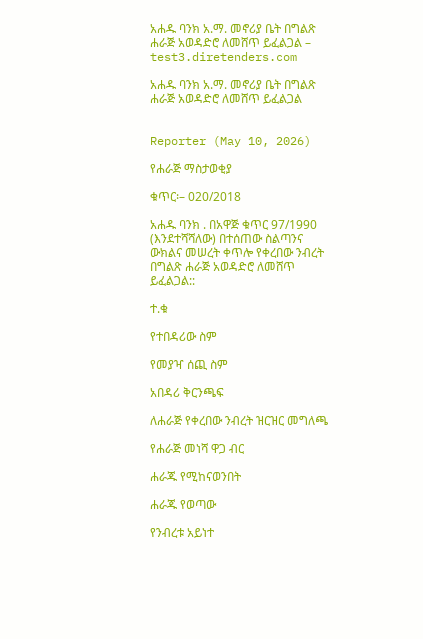አሐዱ ባንክ አ.ማ. መኖሪያ ቤት በግልጽ ሐራጅ አወዳድሮ ለመሸጥ ይፈልጋል – test3.diretenders.com

አሐዱ ባንክ አ.ማ. መኖሪያ ቤት በግልጽ ሐራጅ አወዳድሮ ለመሸጥ ይፈልጋል


Reporter (May 10, 2026)

የሐራጅ ማስታወቂያ

ቁጥር፡– 020/2018

አሐዱ ባንክ . በአዋጅ ቁጥር 97/1990 (እንደተሻሻለው) በተሰጠው ስልጣንና ውክልና መሠረት ቀጥሎ የቀረበው ንብረት በግልጽ ሐራጅ አወዳድሮ ለመሸጥ ይፈልጋል::

ተ.ቁ

የተበዳሪው ስም

የመያዣ ሰጪ ስም

አበዳሪ ቅርንጫፍ

ለሐራጅ የቀረበው ንብረት ዝርዝር መግለጫ

የሐራጅ መነሻ ዋጋ ብር

ሐራጁ የሚከናወንበት

ሐራጁ የወጣው

የንብረቱ አይነተ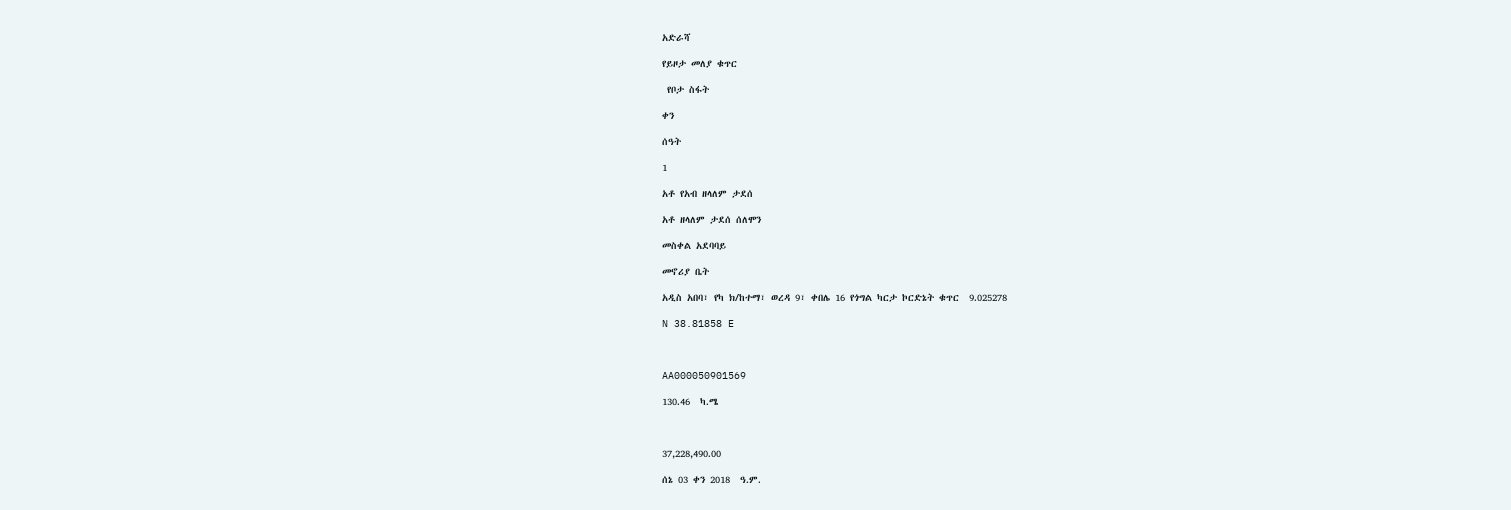አድራሻ

የይዞታ መለያ ቁጥር

 የቦታ ስፋት

ቀን

ሰዓት

1

አቶ የአብ ዘላለም ታደሰ

አቶ ዘላለም ታደሰ ሰለሞን

መስቀል አደባባይ

መኖሪያ ቤት

አዲስ አበባ፣ የካ ክ/ከተማ፣ ወረዳ 9፣ ቀበሌ 16 የጎግል ካርታ ኮርድኔት ቁጥር  9.025278

N 38.81858 E



AA000050901569

130.46  ካ.ሜ



37,228,490.00

ሰኔ 03 ቀን 2018  ዓ.ም.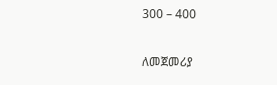300 – 400

ለመጀመሪያ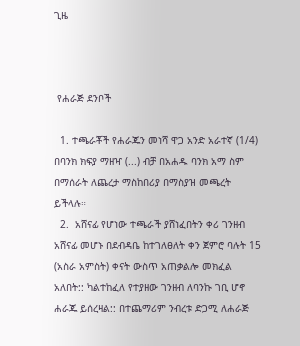ጊዜ



 የሐራጅ ደንቦች

  1. ተጫራቾች የሐራጁን መነሻ ዋጋ አንድ አራተኛ (1/4) በባንክ ክፍያ ማዘዣ (...) ብቻ በአሐዱ ባንክ አማ ስም በማሰራት ለጨረታ ማስከበሪያ በማስያዝ መጫረት ይችላሉ።
  2.  አሸናፊ የሆነው ተጫራች ያሸነፈበትን ቀሪ ገንዘብ አሸናፊ መሆኑ በደብዳቤ ከተገለፀለት ቀን ጀምሮ ባሉት 15 (አስራ አምስት) ቀናት ውስጥ አጠቃልሎ መክፈል አለበት:: ካልተከፈለ የተያዘው ገንዘብ ለባንኩ ገቢ ሆኖ ሐራጁ ይሰረዛል:: በተጨማሪም ንብረቱ ድጋሚ ለሐራጅ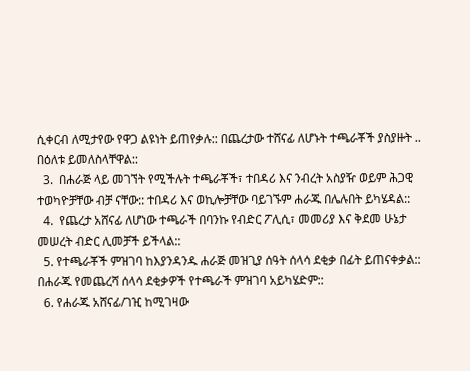ሲቀርብ ለሚታየው የዋጋ ልዩነት ይጠየቃሉ:: በጨረታው ተሸናፊ ለሆኑት ተጫራቾች ያስያዙት .. በዕለቱ ይመለስላቸዋል::
  3.  በሐራጅ ላይ መገኘት የሚችሉት ተጫራቾች፣ ተበዳሪ እና ንብረት አስያዥ ወይም ሕጋዊ ተወካዮቻቸው ብቻ ናቸው:: ተበዳሪ እና ወኪሎቻቸው ባይገኙም ሐራጁ በሌሉበት ይካሄዳል::
  4.  የጨረታ አሸናፊ ለሆነው ተጫራች በባንኩ የብድር ፖሊሲ፣ መመሪያ እና ቅደመ ሁኔታ መሠረት ብድር ሊመቻች ይችላል::
  5. የተጫራቾች ምዝገባ ከእያንዳንዱ ሐራጅ መዝጊያ ሰዓት ሰላሳ ደቂቃ በፊት ይጠናቀቃል:: በሐራጁ የመጨረሻ ሰላሳ ደቂቃዎች የተጫራች ምዝገባ አይካሄድም::
  6. የሐራጁ አሸናፊ/ገዢ ከሚገዛው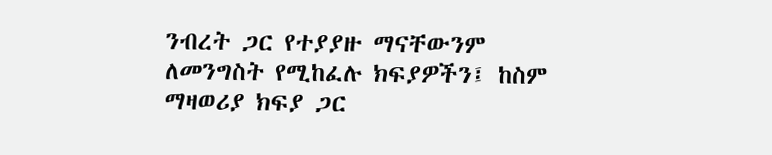ንብረት ጋር የተያያዙ ማናቸውንም ለመንግስት የሚከፈሉ ክፍያዎችን፤ ከስም ማዛወሪያ ክፍያ ጋር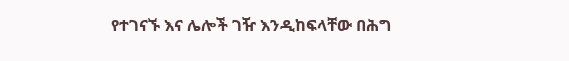የተገናኙ እና ሌሎች ገዥ እንዲከፍላቸው በሕግ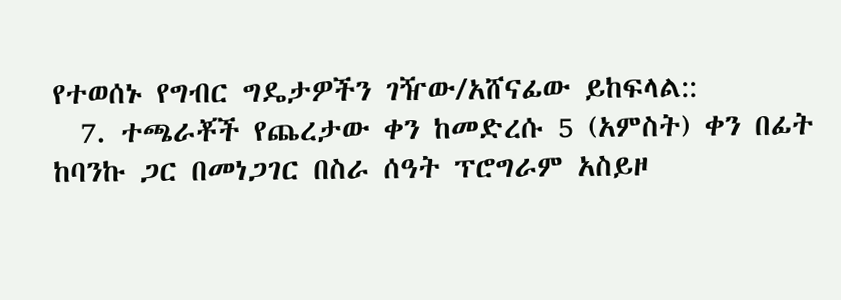የተወሰኑ የግብር ግዴታዎችን ገዥው/አሸናፊው ይከፍላል::
  7. ተጫራቾች የጨረታው ቀን ከመድረሱ 5 (አምስት) ቀን በፊት ከባንኩ ጋር በመነጋገር በስራ ሰዓት ፕሮግራም አስይዞ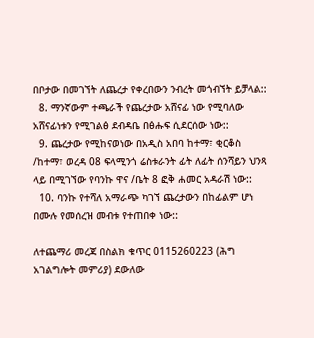በቦታው በመገኘት ለጨረታ የቀረበውን ንብረት መጎብኘት ይቻላል::
  8. ማንኛውም ተጫራች የጨረታው አሸናፊ ነው የሚባለው አሸናፊነቱን የሚገልፅ ደብዳቤ በፅሑፍ ሲደርሰው ነው::
  9. ጨረታው የሚከናወነው በአዲስ አበባ ከተማ፣ ቂርቆስ /ከተማ፣ ወረዳ 08 ፍላሚንጎ ሬስቱራንት ፊት ለፊት ሰንሻይን ህንጻ ላይ በሚገኘው የባንኩ ዋና /ቤት 8 ፎቅ ሐመር አዳራሽ ነው::
  10. ባንኩ የተሻለ አማራጭ ካገኘ ጨረታውን በከፊልም ሆነ በሙሉ የመሰረዝ መብቱ የተጠበቀ ነው::

ለተጨማሪ መረጃ በስልክ ቁጥር 0115260223 (ሕግ አገልግሎት መምሪያ) ደውለው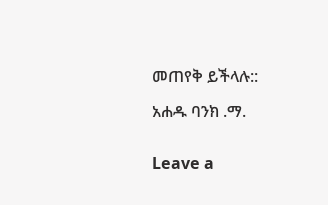መጠየቅ ይችላሉ::

አሐዱ ባንክ .ማ.


Leave a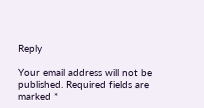Reply

Your email address will not be published. Required fields are marked *